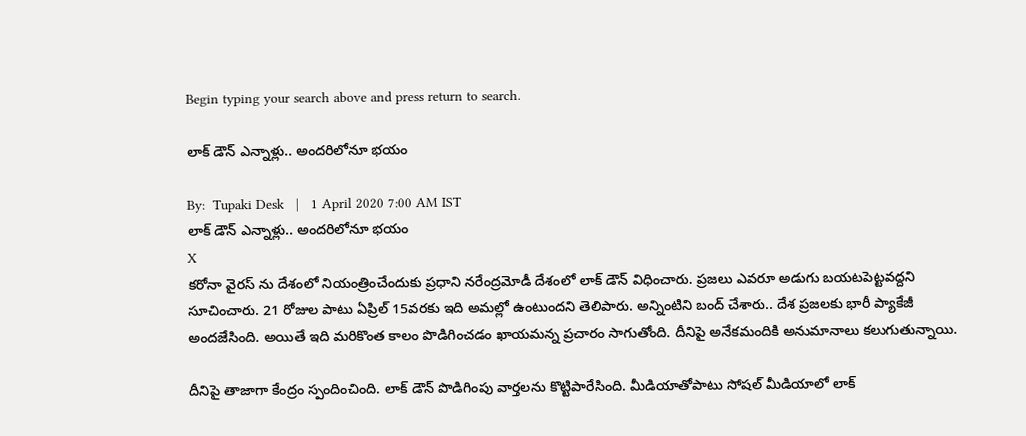Begin typing your search above and press return to search.

లాక్ డౌన్ ఎన్నాళ్లు.. అందరిలోనూ భయం

By:  Tupaki Desk   |   1 April 2020 7:00 AM IST
లాక్ డౌన్ ఎన్నాళ్లు.. అందరిలోనూ భయం
X
కరోనా వైరస్ ను దేశంలో నియంత్రించేందుకు ప్రధాని నరేంద్రమోడీ దేశంలో లాక్ డౌన్ విధించారు. ప్రజలు ఎవరూ అడుగు బయటపెట్టవద్దని సూచించారు. 21 రోజుల పాటు ఏప్రిల్ 15వరకు ఇది అమల్లో ఉంటుందని తెలిపారు. అన్నింటిని బంద్ చేశారు.. దేశ ప్రజలకు భారీ ప్యాకేజీ అందజేసింది. అయితే ఇది మరికొంత కాలం పొడిగించడం ఖాయమన్న ప్రచారం సాగుతోంది. దీనిపై అనేకమందికి అనుమానాలు కలుగుతున్నాయి.

దీనిపై తాజాగా కేంద్రం స్పందించింది. లాక్ డౌన్ పొడిగింపు వార్తలను కొట్టిపారేసింది. మీడియాతోపాటు సోషల్ మీడియాలో లాక్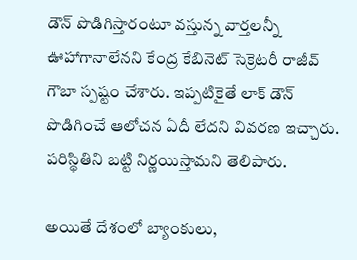డౌన్ పొడిగిస్తారంటూ వస్తున్న వార్తలన్నీ ఊహాగానాలేనని కేంద్ర కేబినెట్ సెక్రెటరీ రాజీవ్ గౌబా స్పష్టం చేశారు. ఇప్పటికైతే లాక్ డౌన్ పొడిగించే ఆలోచన ఏదీ లేదని వివరణ ఇచ్చారు. పరిస్థితిని బట్టి నిర్ణయిస్తామని తెలిపారు.

అయితే దేశంలో బ్యాంకులు,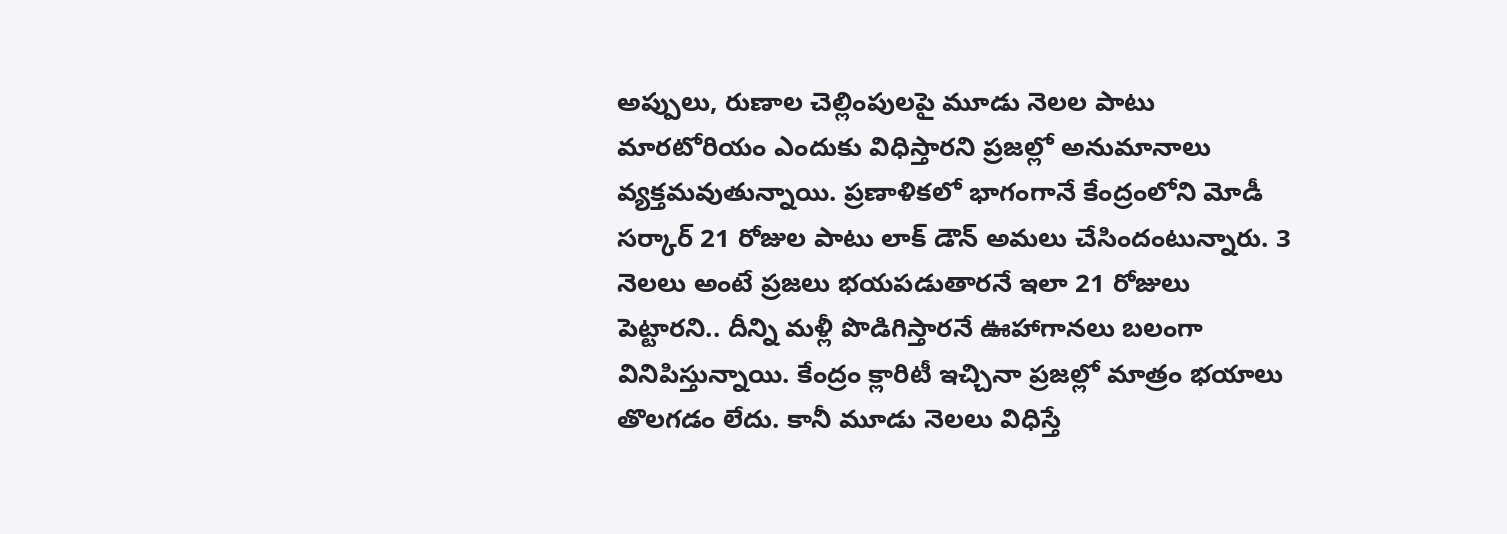అప్పులు, రుణాల చెల్లింపులపై మూడు నెలల పాటు మారటోరియం ఎందుకు విధిస్తారని ప్రజల్లో అనుమానాలు వ్యక్తమవుతున్నాయి. ప్రణాళికలో భాగంగానే కేంద్రంలోని మోడీ సర్కార్ 21 రోజుల పాటు లాక్ డౌన్ అమలు చేసిందంటున్నారు. 3 నెలలు అంటే ప్రజలు భయపడుతారనే ఇలా 21 రోజులు పెట్టారని.. దీన్ని మళ్లీ పొడిగిస్తారనే ఊహాగానలు బలంగా వినిపిస్తున్నాయి. కేంద్రం క్లారిటీ ఇచ్చినా ప్రజల్లో మాత్రం భయాలు తొలగడం లేదు. కానీ మూడు నెలలు విధిస్తే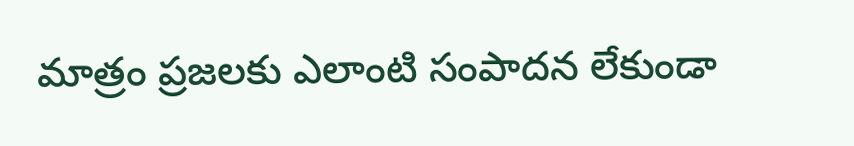మాత్రం ప్రజలకు ఎలాంటి సంపాదన లేకుండా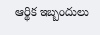ఆర్థిక ఇబ్బందులు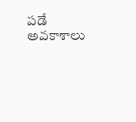పడే అవకాశాలు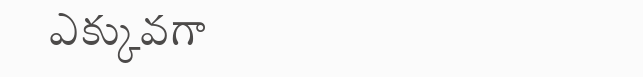ఎక్కువగా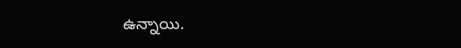ఉన్నాయి.